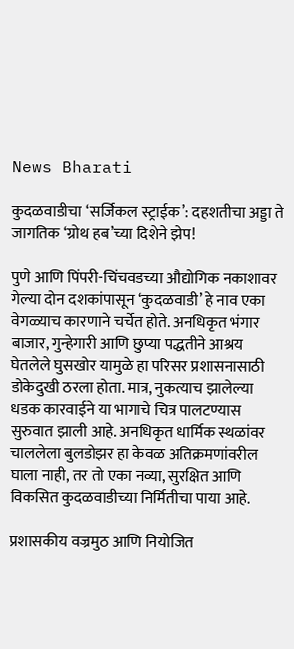News Bharati

कुदळवाडीचा ‘सर्जिकल स्ट्राईक’: दहशतीचा अड्डा ते जागतिक ‘ग्रोथ हब’च्या दिशेने झेप!

पुणे आणि पिंपरी-चिंचवडच्या औद्योगिक नकाशावर गेल्या दोन दशकांपासून ‘कुदळवाडी’ हे नाव एका वेगळ्याच कारणाने चर्चेत होते. अनधिकृत भंगार बाजार, गुन्हेगारी आणि छुप्या पद्धतीने आश्रय घेतलेले घुसखोर यामुळे हा परिसर प्रशासनासाठी डोकेदुखी ठरला होता. मात्र, नुकत्याच झालेल्या धडक कारवाईने या भागाचे चित्र पालटण्यास सुरुवात झाली आहे. अनधिकृत धार्मिक स्थळांवर चाललेला बुलडोझर हा केवळ अतिक्रमणांवरील घाला नाही, तर तो एका नव्या, सुरक्षित आणि विकसित कुदळवाडीच्या निर्मितीचा पाया आहे.

प्रशासकीय वज्रमुठ आणि नियोजित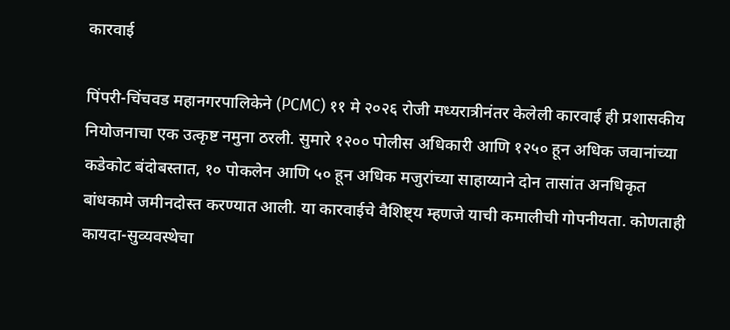कारवाई

पिंपरी-चिंचवड महानगरपालिकेने (PCMC) ११ मे २०२६ रोजी मध्यरात्रीनंतर केलेली कारवाई ही प्रशासकीय नियोजनाचा एक उत्कृष्ट नमुना ठरली. सुमारे १२०० पोलीस अधिकारी आणि १२५० हून अधिक जवानांच्या कडेकोट बंदोबस्तात, १० पोकलेन आणि ५० हून अधिक मजुरांच्या साहाय्याने दोन तासांत अनधिकृत बांधकामे जमीनदोस्त करण्यात आली. या कारवाईचे वैशिष्ट्य म्हणजे याची कमालीची गोपनीयता. कोणताही कायदा-सुव्यवस्थेचा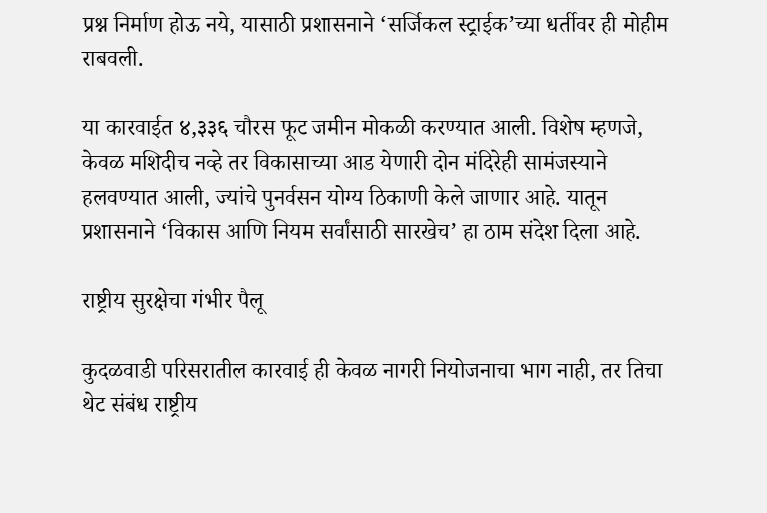प्रश्न निर्माण होऊ नये, यासाठी प्रशासनाने ‘सर्जिकल स्ट्राईक’च्या धर्तीवर ही मोहीम राबवली.

या कारवाईत ४,३३६ चौरस फूट जमीन मोकळी करण्यात आली. विशेष म्हणजे, केवळ मशिदीच नव्हे तर विकासाच्या आड येणारी दोन मंदिरेही सामंजस्याने हलवण्यात आली, ज्यांचे पुनर्वसन योग्य ठिकाणी केले जाणार आहे. यातून प्रशासनाने ‘विकास आणि नियम सर्वांसाठी सारखेच’ हा ठाम संदेश दिला आहे.

राष्ट्रीय सुरक्षेचा गंभीर पैलू

कुदळवाडी परिसरातील कारवाई ही केवळ नागरी नियोजनाचा भाग नाही, तर तिचा थेट संबंध राष्ट्रीय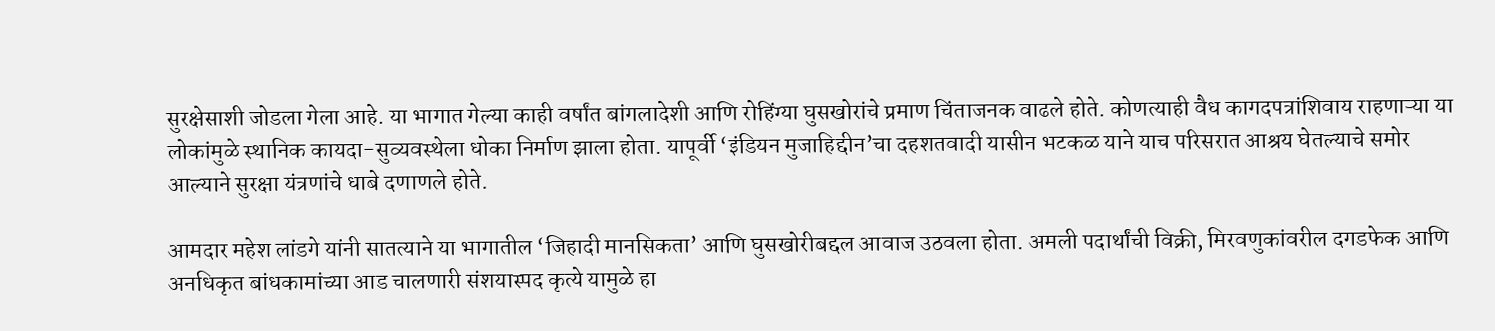सुरक्षेसाशी जोडला गेला आहे. या भागात गेल्या काही वर्षांत बांगलादेशी आणि रोहिंग्या घुसखोरांचे प्रमाण चिंताजनक वाढले होते. कोणत्याही वैध कागदपत्रांशिवाय राहणाऱ्या या लोकांमुळे स्थानिक कायदा-सुव्यवस्थेला धोका निर्माण झाला होता. यापूर्वी ‘इंडियन मुजाहिद्दीन’चा दहशतवादी यासीन भटकळ याने याच परिसरात आश्रय घेतल्याचे समोर आल्याने सुरक्षा यंत्रणांचे धाबे दणाणले होते.

आमदार महेश लांडगे यांनी सातत्याने या भागातील ‘जिहादी मानसिकता’ आणि घुसखोरीबद्दल आवाज उठवला होता. अमली पदार्थांची विक्री, मिरवणुकांवरील दगडफेक आणि अनधिकृत बांधकामांच्या आड चालणारी संशयास्पद कृत्ये यामुळे हा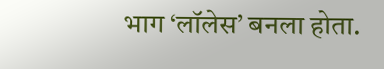भाग ‘लॉलेस’ बनला होता.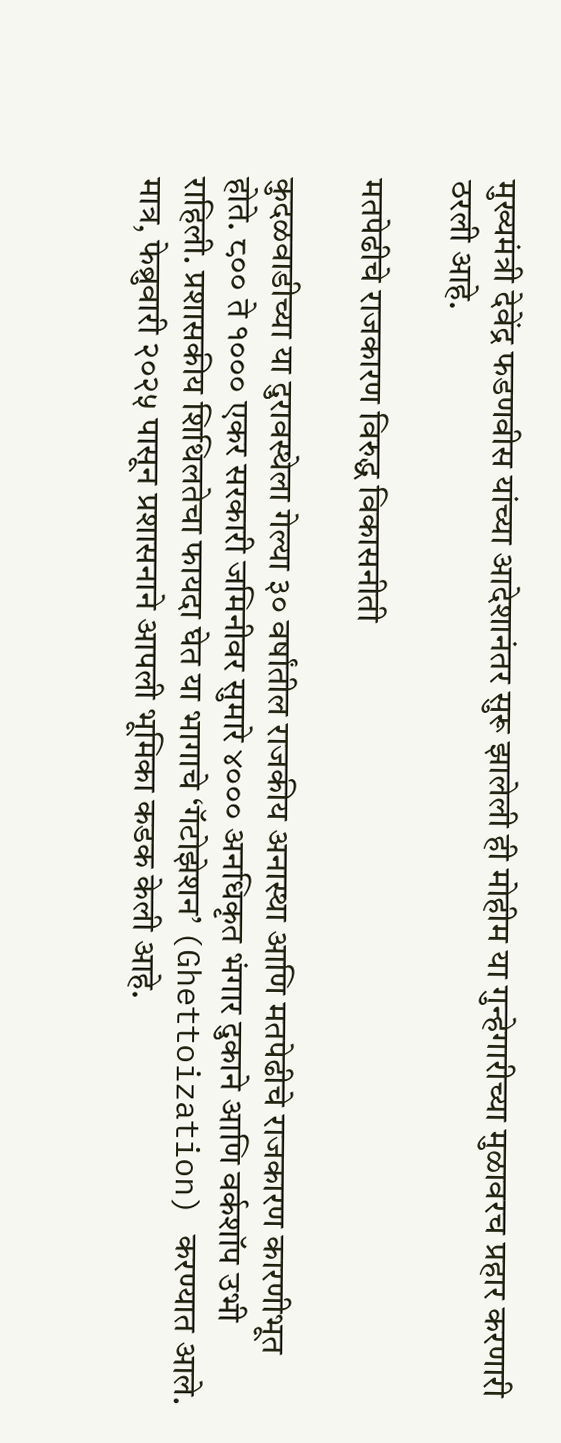मुख्यमंत्री देवेंद्र फडणवीस यांच्या आदेशानंतर सुरू झालेली ही मोहीम या गुन्हेगारीच्या मुळावरच प्रहार करणारी ठरली आहे.

मतपेढीचे राजकारण विरुद्ध विकासनीती

कुदळवाडीच्या या दुरावस्थेला गेल्या ३० वर्षांतील राजकीय अनास्था आणि मतपेढीचे राजकारण कारणीभूत होते. ८०० ते १००० एकर सरकारी जमिनीवर सुमारे ४००० अनधिकृत भंगार दुकाने आणि वर्कशॉप उभी राहिली. प्रशासकीय शिथिलतेचा फायदा घेत या भागाचे ‘गॅटोझेशन’ (Ghettoization) करण्यात आले. मात्र, फेब्रुवारी २०२५ पासून प्रशासनाने आपली भूमिका कडक केली आहे.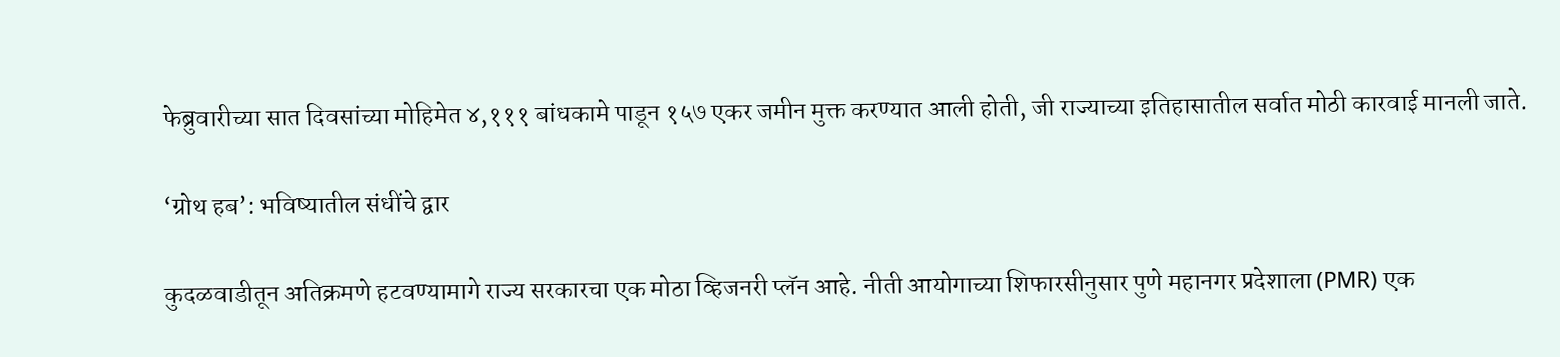फेब्रुवारीच्या सात दिवसांच्या मोहिमेत ४,१११ बांधकामे पाडून १५७ एकर जमीन मुक्त करण्यात आली होती, जी राज्याच्या इतिहासातील सर्वात मोठी कारवाई मानली जाते.

‘ग्रोथ हब’: भविष्यातील संधींचे द्वार

कुदळवाडीतून अतिक्रमणे हटवण्यामागे राज्य सरकारचा एक मोठा व्हिजनरी प्लॅन आहे. नीती आयोगाच्या शिफारसीनुसार पुणे महानगर प्रदेशाला (PMR) एक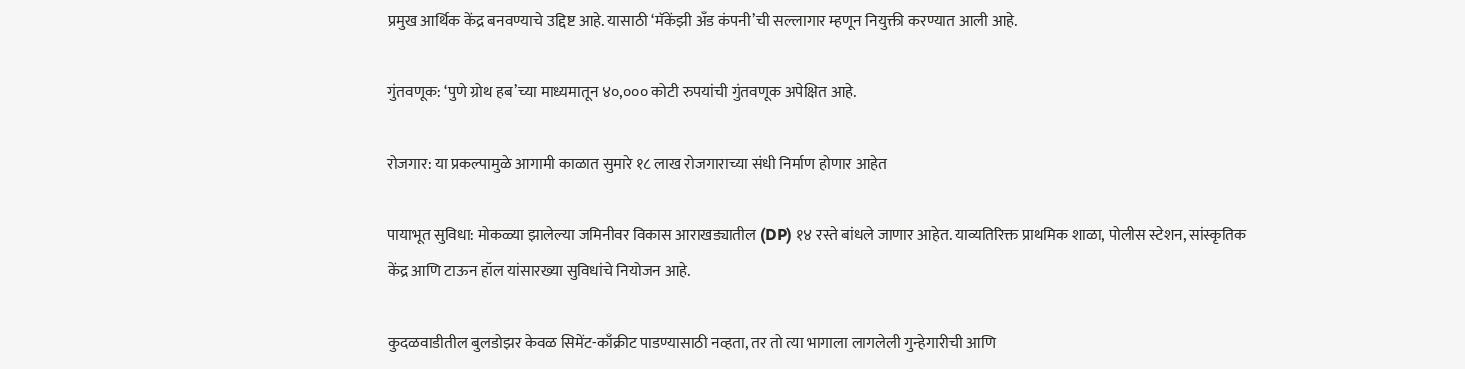प्रमुख आर्थिक केंद्र बनवण्याचे उद्दिष्ट आहे. यासाठी ‘मॅकेंझी अँड कंपनी’ची सल्लागार म्हणून नियुक्ती करण्यात आली आहे.

गुंतवणूक: ‘पुणे ग्रोथ हब’च्या माध्यमातून ४०,००० कोटी रुपयांची गुंतवणूक अपेक्षित आहे.

रोजगार: या प्रकल्पामुळे आगामी काळात सुमारे १८ लाख रोजगाराच्या संधी निर्माण होणार आहेत

पायाभूत सुविधा: मोकळ्या झालेल्या जमिनीवर विकास आराखड्यातील (DP) १४ रस्ते बांधले जाणार आहेत. याव्यतिरिक्त प्राथमिक शाळा, पोलीस स्टेशन, सांस्कृतिक केंद्र आणि टाऊन हॉल यांसारख्या सुविधांचे नियोजन आहे.

कुदळवाडीतील बुलडोझर केवळ सिमेंट-काँक्रीट पाडण्यासाठी नव्हता, तर तो त्या भागाला लागलेली गुन्हेगारीची आणि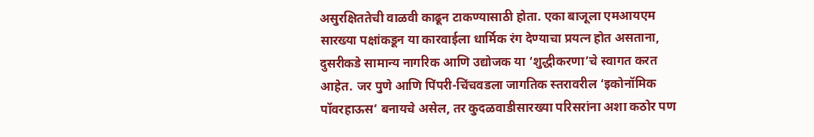असुरक्षिततेची वाळवी काढून टाकण्यासाठी होता. एका बाजूला एमआयएम सारख्या पक्षांकडून या कारवाईला धार्मिक रंग देण्याचा प्रयत्न होत असताना, दुसरीकडे सामान्य नागरिक आणि उद्योजक या ‘शुद्धीकरणा’चे स्वागत करत आहेत. जर पुणे आणि पिंपरी-चिंचवडला जागतिक स्तरावरील ‘इकोनॉमिक पॉवरहाऊस’ बनायचे असेल, तर कुदळवाडीसारख्या परिसरांना अशा कठोर पण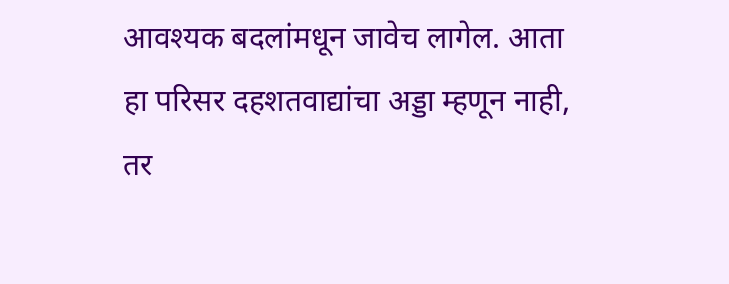आवश्यक बदलांमधून जावेच लागेल. आता हा परिसर दहशतवाद्यांचा अड्डा म्हणून नाही, तर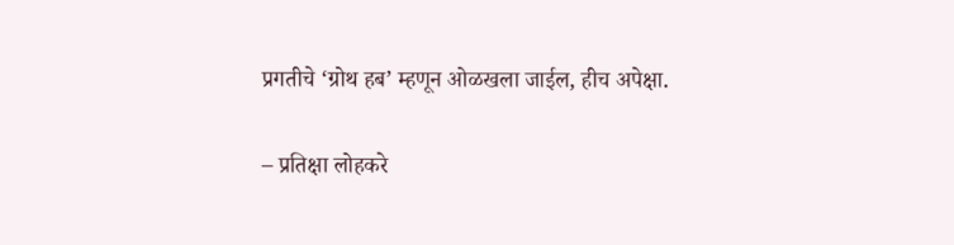प्रगतीचे ‘ग्रोथ हब’ म्हणून ओळखला जाईल, हीच अपेक्षा.

– प्रतिक्षा लोहकरे